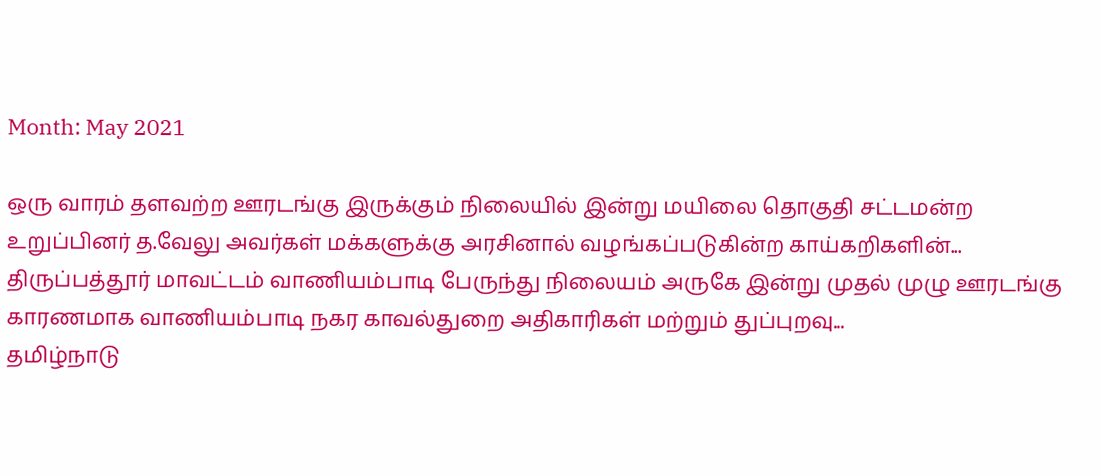Month: May 2021

ஒரு வாரம் தளவற்ற ஊரடங்கு இருக்கும் நிலையில் இன்று மயிலை தொகுதி சட்டமன்ற உறுப்பினர் த.வேலு அவர்கள் மக்களுக்கு அரசினால் வழங்கப்படுகின்ற காய்கறிகளின்...
திருப்பத்தூர் மாவட்டம் வாணியம்பாடி பேருந்து நிலையம் அருகே இன்று முதல் முழு ஊரடங்கு காரணமாக வாணியம்பாடி நகர காவல்துறை அதிகாரிகள் மற்றும் துப்புறவு...
தமிழ்நாடு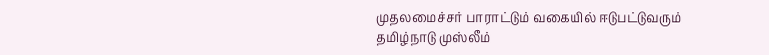முதலமைச்சர் பாராட்டும் வகையில் ஈடுபட்டுவரும் தமிழ்நாடு முஸ்லீம்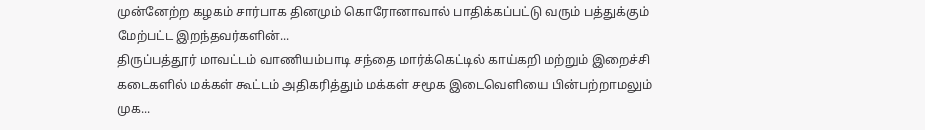முன்னேற்ற கழகம் சார்பாக தினமும் கொரோனாவால் பாதிக்கப்பட்டு வரும் பத்துக்கும் மேற்பட்ட இறந்தவர்களின்...
திருப்பத்தூர் மாவட்டம் வாணியம்பாடி சந்தை மார்க்கெட்டில் காய்கறி மற்றும் இறைச்சி கடைகளில் மக்கள் கூட்டம் அதிகரித்தும் மக்கள் சமூக இடைவெளியை பின்பற்றாமலும் முக...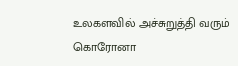உலகளவில் அச்சுறுத்தி வரும் கொரோனா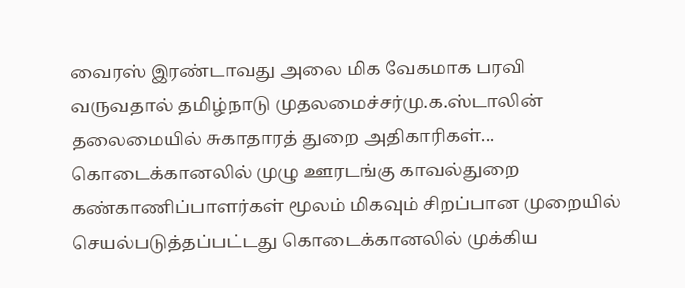வைரஸ் இரண்டாவது அலை மிக வேகமாக பரவி வருவதால் தமிழ்நாடு முதலமைச்சர்மு.க.ஸ்டாலின் தலைமையில் சுகாதாரத் துறை அதிகாரிகள்...
கொடைக்கானலில் முழு ஊரடங்கு காவல்துறை கண்காணிப்பாளர்கள் மூலம் மிகவும் சிறப்பான முறையில் செயல்படுத்தப்பட்டது கொடைக்கானலில் முக்கிய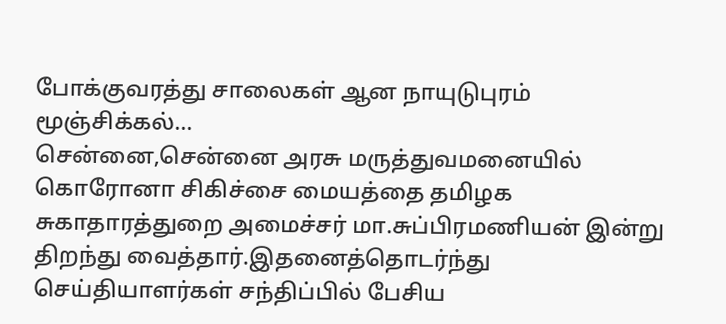போக்குவரத்து சாலைகள் ஆன நாயுடுபுரம் மூஞ்சிக்கல்...
சென்னை,சென்னை அரசு மருத்துவமனையில் கொரோனா சிகிச்சை மையத்தை தமிழக சுகாதாரத்துறை அமைச்சர் மா.சுப்பிரமணியன் இன்று திறந்து வைத்தார்.இதனைத்தொடர்ந்து செய்தியாளர்கள் சந்திப்பில் பேசிய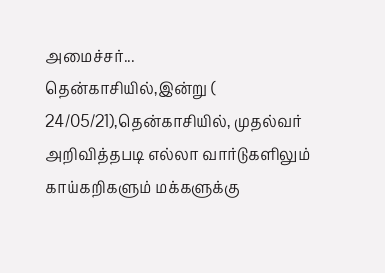அமைச்சர்...
தென்காசியில்,இன்று ( 24/05/21),தென்காசியில், முதல்வர் அறிவித்தபடி எல்லா வார்டுகளிலும் காய்கறிகளும் மக்களுக்கு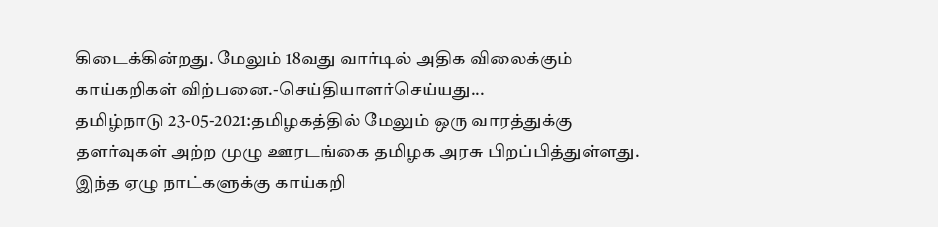கிடைக்கின்றது. மேலும் 18வது வார்டில் அதிக விலைக்கும் காய்கறிகள் விற்பனை.-செய்தியாளர்செய்யது...
தமிழ்நாடு 23-05-2021:தமிழகத்தில் மேலும் ஒரு வாரத்துக்கு தளர்வுகள் அற்ற முழு ஊரடங்கை தமிழக அரசு பிறப்பித்துள்ளது. இந்த ஏழு நாட்களுக்கு காய்கறி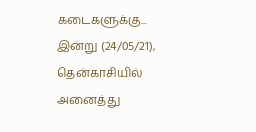கடைகளுக்கு...
இன்று (24/05/21), தென்காசியில் அனைத்து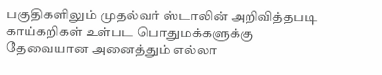பகுதிகளிலும் முதல்வர் ஸ்டாலின் அறிவித்தபடி காய்கறிகள் உள்பட பொதுமக்களுக்கு தேவையான அனைத்தும் எல்லா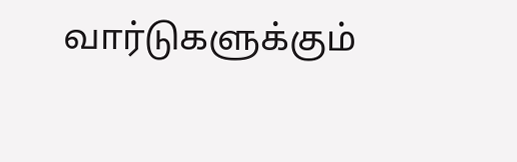வார்டுகளுக்கும்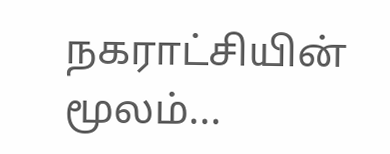நகராட்சியின் மூலம்...